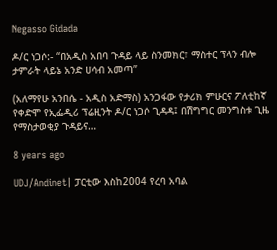Negasso Gidada

ዶ/ር ነጋሶ:- “በአዲስ አበባ ጉዳይ ላይ ስንመክር፣ ማስተር ፕላን ብሎ ታምራት ላይኔ አንድ ሀሳብ አመጣ”

(አለማየሁ አንበሴ - አዲስ አድማስ) አንጋፋው የታሪክ ምሁርና ፖለቲከኛ የቀድሞ የኢፌዲሪ ፕሬዚንት ዶ/ር ነጋሶ ጊዳዳ፤ በሽግግር መንግስቱ ጊዜ የማስታወቂያ ጉዳይና…

8 years ago

UDJ/Andinet| ፓርቲው እስከ2004 የረባ አባል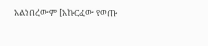አልነበረውም [አኩርፈው የወጡ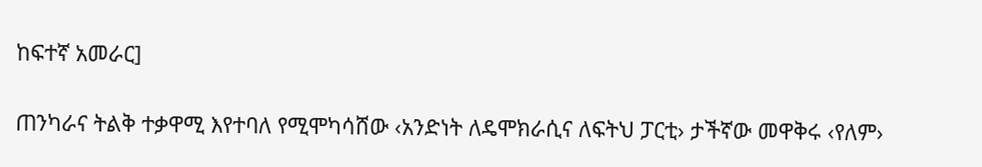ከፍተኛ አመራር]

ጠንካራና ትልቅ ተቃዋሚ እየተባለ የሚሞካሳሸው ‹አንድነት ለዴሞክራሲና ለፍትህ ፓርቲ› ታችኛው መዋቅሩ ‹የለም›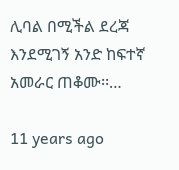ሊባል በሚችል ደረጃ እንደሚገኝ አንድ ከፍተኛ አመራር ጠቆሙ፡፡…

11 years ago